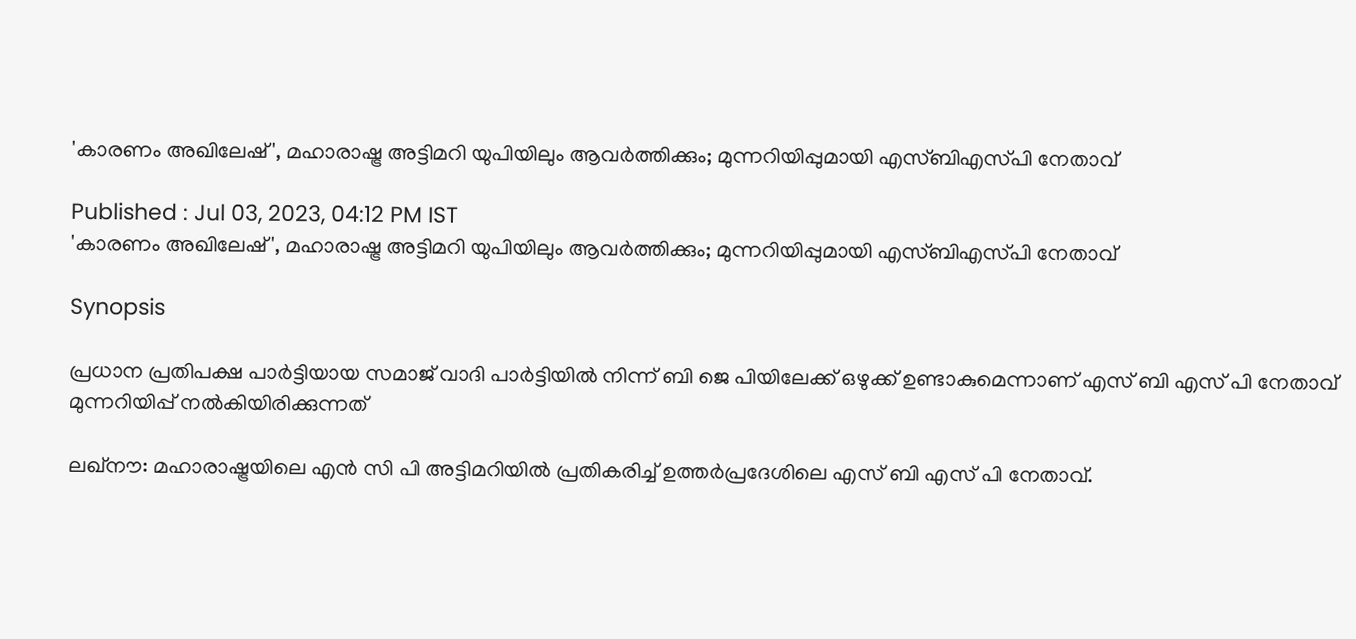'കാരണം അഖിലേഷ്', മഹാരാഷ്ട്ര അട്ടിമറി യുപിയിലും ആവർത്തിക്കും; മുന്നറിയിപ്പുമായി എസ്ബിഎസ്‍പി നേതാവ്

Published : Jul 03, 2023, 04:12 PM IST
'കാരണം അഖിലേഷ്', മഹാരാഷ്ട്ര അട്ടിമറി യുപിയിലും ആവർത്തിക്കും; മുന്നറിയിപ്പുമായി എസ്ബിഎസ്‍പി നേതാവ്

Synopsis

പ്രധാന പ്രതിപക്ഷ പാർട്ടിയായ സമാജ് വാദി പാർട്ടിയിൽ നിന്ന് ബി ജെ പിയിലേക്ക് ഒഴുക്ക് ഉണ്ടാകുമെന്നാണ് എസ് ബി എസ് പി നേതാവ് മുന്നറിയിപ്പ് നൽകിയിരിക്കുന്നത്

ലഖ്നൗ: മഹാരാഷ്ട്രയിലെ എൻ സി പി അട്ടിമറിയിൽ പ്രതികരിച്ച് ഉത്തർപ്രദേശിലെ എസ് ബി എസ് പി നേതാവ്.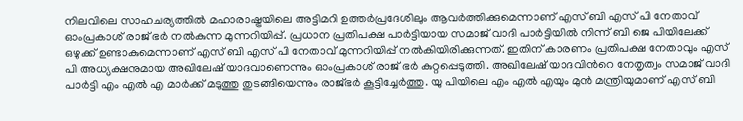നിലവിലെ സാഹചര്യത്തിൽ മഹാരാഷ്ട്രയിലെ അട്ടിമറി ഉത്തർപ്രദേശിലും ആവർത്തിക്കുമെന്നാണ് എസ് ബി എസ് പി നേതാവ് ഓംപ്രകാശ് രാജ് ഭർ നൽകുന്ന മുന്നറിയിപ്പ്. പ്രധാന പ്രതിപക്ഷ പാർട്ടിയായ സമാജ് വാദി പാർട്ടിയിൽ നിന്ന് ബി ജെ പിയിലേക്ക് ഒഴുക്ക് ഉണ്ടാകുമെന്നാണ് എസ് ബി എസ് പി നേതാവ് മുന്നറിയിപ്പ് നൽകിയിരിക്കുന്നത്. ഇതിന് കാരണം പ്രതിപക്ഷ നേതാവും എസ് പി അധ്യക്ഷനുമായ അഖിലേഷ് യാദവാണെന്നും ഓംപ്രകാശ് രാജ് ഭർ കുറ്റപ്പെടുത്തി. അഖിലേഷ് യാദവിന്‍റെ നേതൃത്വം സമാജ് വാദി പാർട്ടി എം എൽ എ മാർക്ക് മടുത്തു തുടങ്ങിയെന്നും രാജ്ഭർ കൂട്ടിച്ചേർത്തു. യു പിയിലെ എം എൽ എയും മുൻ മന്ത്രിയുമാണ് എസ് ബി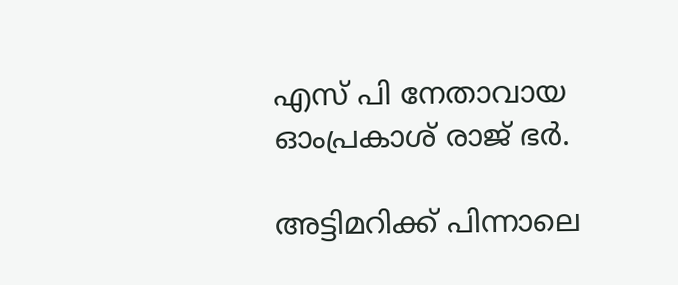എസ് പി നേതാവായ ഓംപ്രകാശ് രാജ് ഭർ.

അട്ടിമറിക്ക് പിന്നാലെ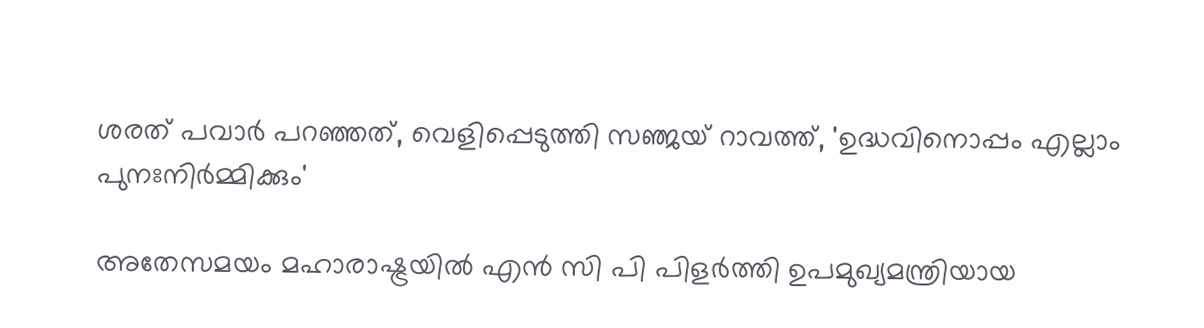ശരത് പവാർ പറഞ്ഞത്, വെളിപ്പെടുത്തി സഞ്ജയ് റാവത്ത്, 'ഉദ്ധവിനൊപ്പം എല്ലാം പുനഃനിർമ്മിക്കും'

അതേസമയം മഹാരാഷ്ട്രയിൽ എൻ സി പി പിളർത്തി ഉപമുഖ്യമന്ത്രിയായ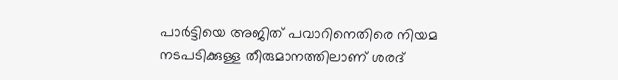പാർട്ടിയെ അജിത് പവാറിനെതിരെ നിയമ നടപടിക്കുള്ള തീരുമാനത്തിലാണ് ശരദ്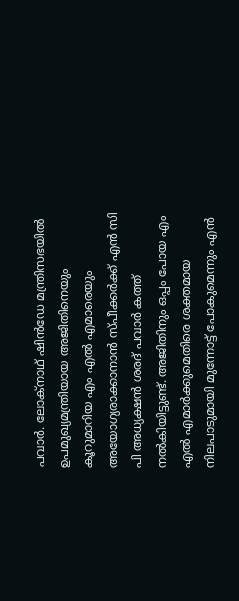പവാർ. ലോക്നാഥ് ഷിൻഡേ മന്ത്രിസഭയിൽ ഉപമുഖ്യമന്ത്രിയായ അജിതിനെയും കൂറുമാറിയ എം എൽ എമാരെയും അയോഗ്യരാക്കാനാൻ സ്പീക്കർക്ക് എൻ സി പി അധ്യക്ഷൻ ശരദ് പവാർ കത്ത് നൽകിയിട്ടുണ്ട്. അജിതിനും ഒപ്പം പോയ എം എൽ എമാർക്കുമെതിരെ ശക്തമായ നിലപാടുമായി മുന്നോട്ട് പോകുമെന്നും എൻ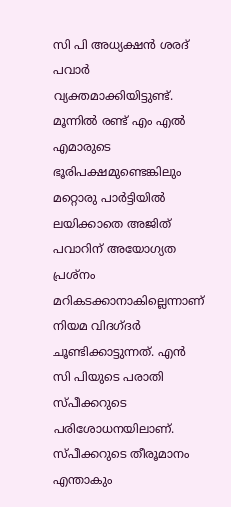സി പി അധ്യക്ഷൻ ശരദ് പവാർ വ്യക്തമാക്കിയിട്ടുണ്ട്. മൂന്നിൽ രണ്ട് എം എൽ എമാരുടെ ഭൂരിപക്ഷമുണ്ടെങ്കിലും മറ്റൊരു പാർട്ടിയിൽ ലയിക്കാതെ അജിത് പവാറിന് അയോഗ്യത പ്രശ്നം മറികടക്കാനാകില്ലെന്നാണ് നിയമ വിദഗ്ദർ ചൂണ്ടിക്കാട്ടുന്നത്. എൻ സി പിയുടെ പരാതി സ്പീക്കറുടെ പരിശോധനയിലാണ്. സ്പീക്കറുടെ തീരൂമാനം എന്താകും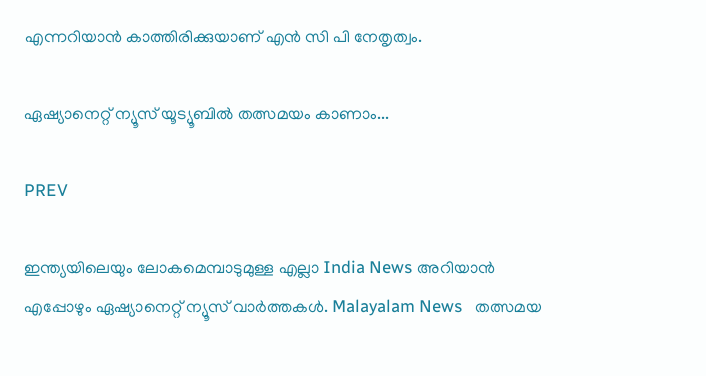എന്നറിയാൻ കാത്തിരിക്കുയാണ് എൻ സി പി നേതൃത്വം.

ഏഷ്യാനെറ്റ് ന്യൂസ് യൂട്യൂബിൽ തത്സമയം കാണാം...

PREV

ഇന്ത്യയിലെയും ലോകമെമ്പാടുമുള്ള എല്ലാ India News അറിയാൻ എപ്പോഴും ഏഷ്യാനെറ്റ് ന്യൂസ് വാർത്തകൾ. Malayalam News   തത്സമയ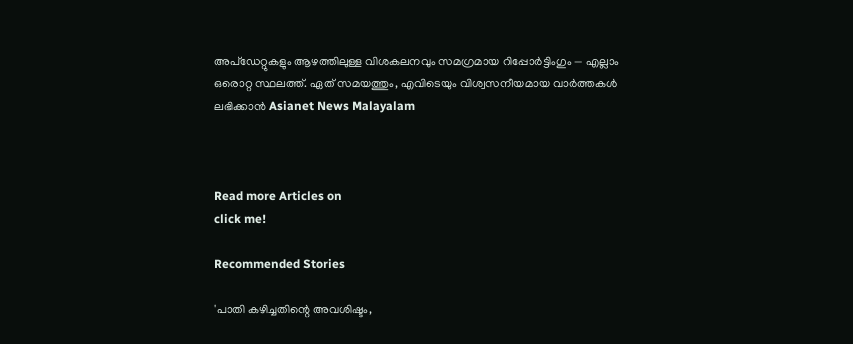അപ്‌ഡേറ്റുകളും ആഴത്തിലുള്ള വിശകലനവും സമഗ്രമായ റിപ്പോർട്ടിംഗും — എല്ലാം ഒരൊറ്റ സ്ഥലത്ത്. ഏത് സമയത്തും, എവിടെയും വിശ്വസനീയമായ വാർത്തകൾ ലഭിക്കാൻ Asianet News Malayalam



Read more Articles on
click me!

Recommended Stories

'പാതി കഴിച്ചതിന്റെ അവശിഷ്ടം,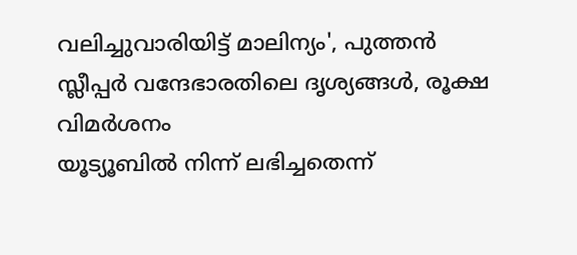വലിച്ചുവാരിയിട്ട് മാലിന്യം', പുത്തൻ സ്ലീപ്പർ വന്ദേഭാരതിലെ ദൃശ്യങ്ങൾ, രൂക്ഷ വിമർശനം
യൂട്യൂബിൽ നിന്ന് ലഭിച്ചതെന്ന്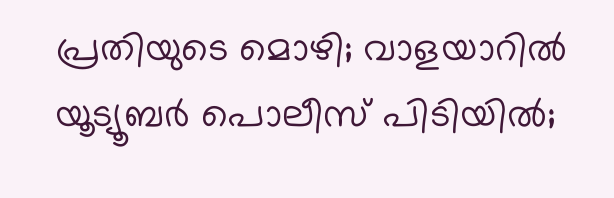പ്രതിയുടെ മൊഴി; വാളയാറിൽ യൂട്യൂബർ പൊലീസ് പിടിയിൽ;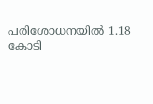പരിശോധനയിൽ 1.18 കോടി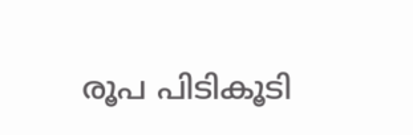രൂപ പിടികൂടി